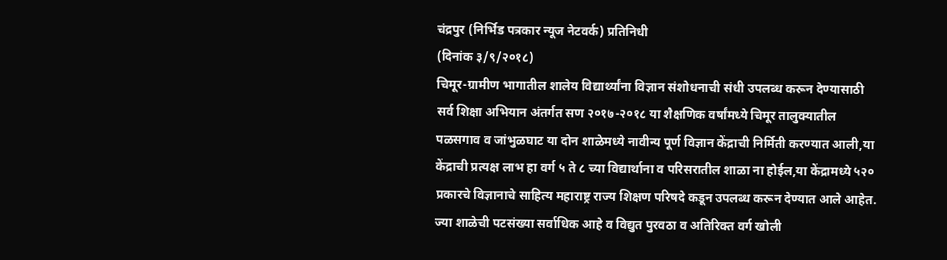चंद्रपुर (निर्भिड पत्रकार न्यूज नेटवर्क) प्रतिनिधी
(दिनांक ३/९/२०१८)
चिमूर-ग्रामीण भागातील शालेय विद्यार्थ्यांना विज्ञान संशोधनाची संधी उपलब्ध करून देण्यासाठी सर्व शिक्षा अभियान अंतर्गत सण २०१७-२०१८ या शैक्षणिक वर्षांमध्ये चिमूर तालुक्यातील पळसगाव व जांभुळघाट या दोन शाळेमध्ये नावीन्य पूर्ण विज्ञान केंद्राची निर्मिती करण्यात आली,या केंद्राची प्रत्यक्ष लाभ हा वर्ग ५ ते ८ च्या विद्यार्थाना व परिसरातील शाळा ना होईल,या केंद्रामध्ये ५२० प्रकारचे विज्ञानाचे साहित्य महाराष्ट्र राज्य शिक्षण परिषदे कडून उपलब्ध करून देण्यात आले आहेत. ज्या शाळेची पटसंख्या सर्वाधिक आहे व विद्युत पुरवठा व अतिरिक्त वर्ग खोली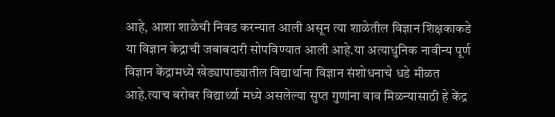आहे, आशा शाळेची निवड करन्यात आली असून त्या शाळेतील विज्ञान शिक्षकाकडे या विज्ञान केद्राची जबाबदारी सोपविण्यात आली आहे.या अत्याधुनिक नावीन्य पूर्ण विज्ञान केंद्रामध्ये खेड्यापाड्यातील विद्यार्थाना विज्ञान संशोधनाचे धडे मीळत आहे.त्याच बरोबर विद्यार्थ्या मध्ये असलेल्या सुप्त गुणांना वाव मिळन्यासाठी हे केंद्र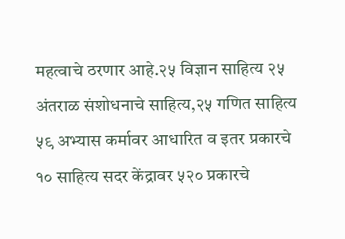महत्वाचे ठरणार आहे.२५ विज्ञान साहित्य २५ अंतराळ संशोधनाचे साहित्य,२५ गणित साहित्य ५९ अभ्यास कर्मावर आधारित व इतर प्रकारचे १० साहित्य सदर केंद्रावर ५२० प्रकारचे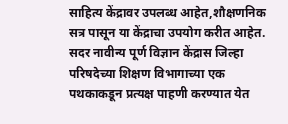साहित्य केंद्रावर उपलब्ध आहेत,शौक्षणनिक सत्र पासून या केंद्राचा उपयोग करीत आहेत.
सदर नावीन्य पूर्ण विज्ञान केंद्रास जिल्हा परिषदेच्या शिक्षण विभागाच्या एक पथकाकडून प्रत्यक्ष पाहणी करण्यात येत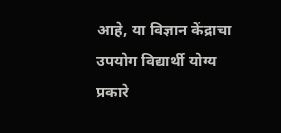आहे, या विज्ञान केंद्राचा उपयोग विद्यार्थी योग्य प्रकारे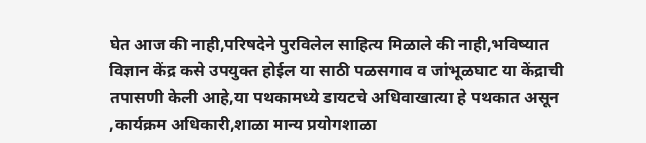घेत आज की नाही,परिषदेने पुरविलेल साहित्य मिळाले की नाही,भविष्यात विज्ञान केंद्र कसे उपयुक्त होईल या साठी पळसगाव व जांभूळघाट या केंद्राची तपासणी केली आहे,या पथकामध्ये डायटचे अधिवाखात्या हे पथकात असून ,कार्यक्रम अधिकारी,शाळा मान्य प्रयोगशाळा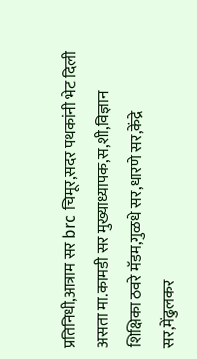प्रतिनिधी,आत्राम सर brc चिमूर,सदर पथकांनी भेट दिली असता मा.कामडी सर मुख्याध्यापक,स,शी,विज्ञान शिक्षिका ठवरे मॅडम,गुळधे सर,धारणे सर,केंद्रे सर,मेंढुलकर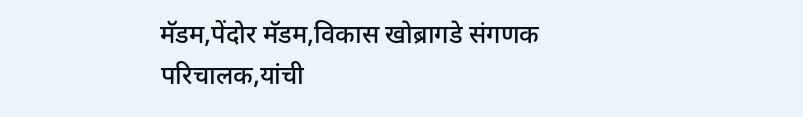मॅडम,पेंदोर मॅडम,विकास खोब्रागडे संगणक परिचालक,यांची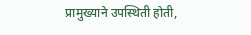प्रामुख्याने उपस्थिती होती,